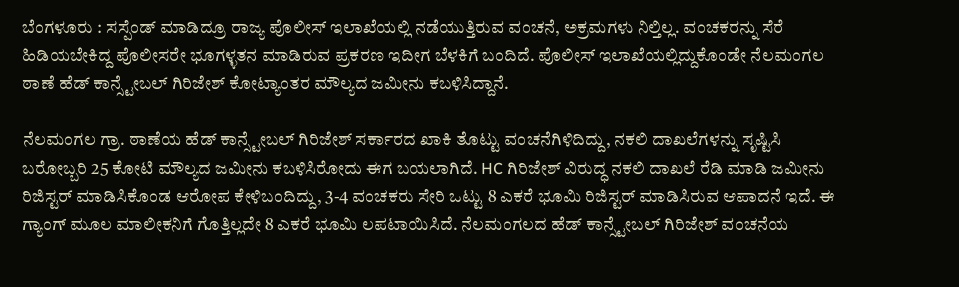ಬೆಂಗಳೂರು : ಸಸ್ಪೆಂಡ್ ಮಾಡಿದ್ರೂ ರಾಜ್ಯ ಪೊಲೀಸ್ ಇಲಾಖೆಯಲ್ಲಿ ನಡೆಯುತ್ತಿರುವ ವಂಚನೆ, ಅಕ್ರಮಗಳು ನಿಲ್ತಿಲ್ಲ. ವಂಚಕರನ್ನು ಸೆರೆ ಹಿಡಿಯಬೇಕಿದ್ದ ಪೊಲೀಸರೇ ಭೂಗಳ್ಳತನ ಮಾಡಿರುವ ಪ್ರಕರಣ ಇದೀಗ ಬೆಳಕಿಗೆ ಬಂದಿದೆ. ಪೊಲೀಸ್ ಇಲಾಖೆಯಲ್ಲಿದ್ದುಕೊಂಡೇ ನೆಲಮಂಗಲ ಠಾಣೆ ಹೆಡ್ ಕಾನ್ಸ್ಟೇಬಲ್ ಗಿರಿಜೇಶ್ ಕೋಟ್ಯಾಂತರ ಮೌಲ್ಯದ ಜಮೀನು ಕಬಳಿಸಿದ್ದಾನೆ.

ನೆಲಮಂಗಲ ಗ್ರಾ. ಠಾಣೆಯ ಹೆಡ್ ಕಾನ್ಸ್ಟೇಬಲ್ ಗಿರಿಜೇಶ್ ಸರ್ಕಾರದ ಖಾಕಿ ತೊಟ್ಟು ವಂಚನೆಗಿಳಿದಿದ್ದು, ನಕಲಿ ದಾಖಲೆಗಳನ್ನು ಸೃಷ್ಟಿಸಿ ಬರೋಬ್ಬರಿ 25 ಕೋಟಿ ಮೌಲ್ಯದ ಜಮೀನು ಕಬಳಿಸಿರೋದು ಈಗ ಬಯಲಾಗಿದೆ. HC ಗಿರಿಜೇಶ್ ವಿರುದ್ಧ ನಕಲಿ ದಾಖಲೆ ರೆಡಿ ಮಾಡಿ ಜಮೀನು ರಿಜಿಸ್ಟರ್ ಮಾಡಿಸಿಕೊಂಡ ಆರೋಪ ಕೇಳಿಬಂದಿದ್ದು, 3-4 ವಂಚಕರು ಸೇರಿ ಒಟ್ಟು 8 ಎಕರೆ ಭೂಮಿ ರಿಜಿಸ್ಟರ್ ಮಾಡಿಸಿರುವ ಆಪಾದನೆ ಇದೆ. ಈ ಗ್ಯಾಂಗ್ ಮೂಲ ಮಾಲೀಕನಿಗೆ ಗೊತ್ತಿಲ್ಲದೇ 8 ಎಕರೆ ಭೂಮಿ ಲಪಟಾಯಿಸಿದೆ. ನೆಲಮಂಗಲದ ಹೆಡ್ ಕಾನ್ಸ್ಟೇಬಲ್ ಗಿರಿಜೇಶ್ ವಂಚನೆಯ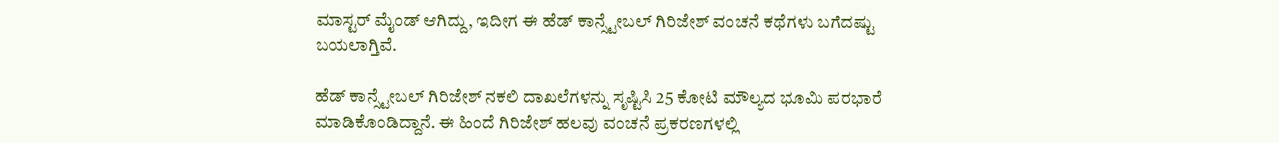ಮಾಸ್ಟರ್ ಮೈಂಡ್ ಆಗಿದ್ದು, ಇದೀಗ ಈ ಹೆಡ್ ಕಾನ್ಸ್ಟೇಬಲ್ ಗಿರಿಜೇಶ್ ವಂಚನೆ ಕಥೆಗಳು ಬಗೆದಷ್ಟು ಬಯಲಾಗ್ತಿವೆ.

ಹೆಡ್ ಕಾನ್ಸ್ಟೇಬಲ್ ಗಿರಿಜೇಶ್ ನಕಲಿ ದಾಖಲೆಗಳನ್ನು ಸೃಷ್ಟಿಸಿ 25 ಕೋಟಿ ಮೌಲ್ಯದ ಭೂಮಿ ಪರಭಾರೆ ಮಾಡಿಕೊಂಡಿದ್ದಾನೆ. ಈ ಹಿಂದೆ ಗಿರಿಜೇಶ್ ಹಲವು ವಂಚನೆ ಪ್ರಕರಣಗಳಲ್ಲಿ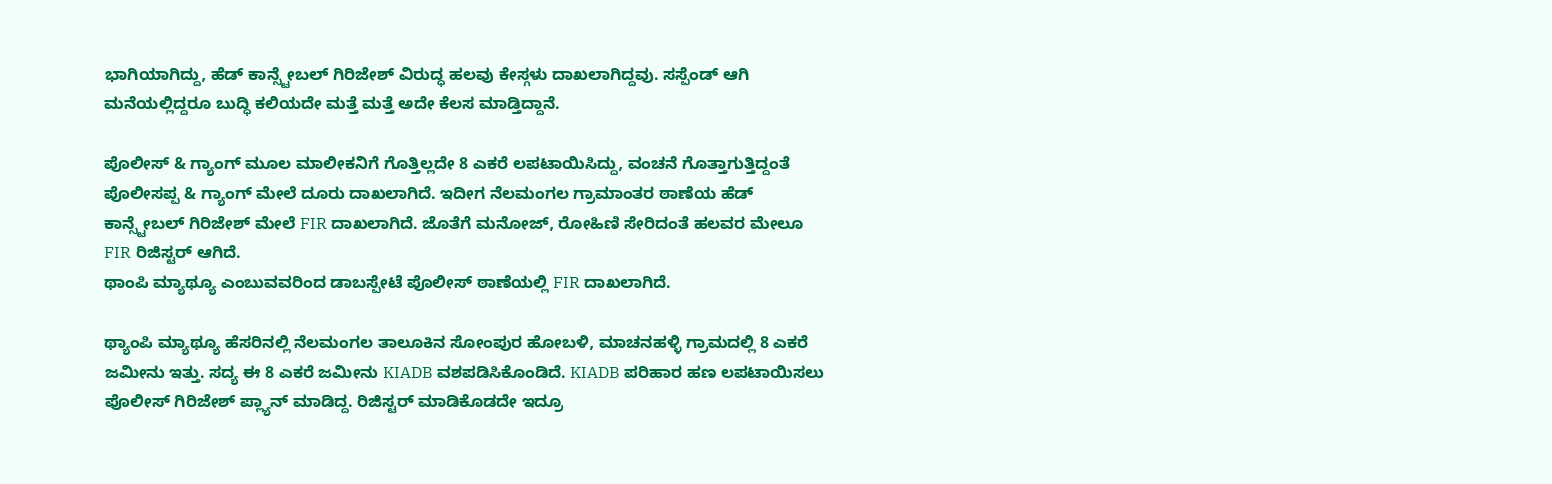ಭಾಗಿಯಾಗಿದ್ದು, ಹೆಡ್ ಕಾನ್ಸ್ಟೇಬಲ್ ಗಿರಿಜೇಶ್ ವಿರುದ್ಧ ಹಲವು ಕೇಸ್ಗಳು ದಾಖಲಾಗಿದ್ದವು. ಸಸ್ಪೆಂಡ್ ಆಗಿ ಮನೆಯಲ್ಲಿದ್ದರೂ ಬುದ್ಧಿ ಕಲಿಯದೇ ಮತ್ತೆ ಮತ್ತೆ ಅದೇ ಕೆಲಸ ಮಾಡ್ತಿದ್ದಾನೆ.

ಪೊಲೀಸ್ & ಗ್ಯಾಂಗ್ ಮೂಲ ಮಾಲೀಕನಿಗೆ ಗೊತ್ತಿಲ್ಲದೇ 8 ಎಕರೆ ಲಪಟಾಯಿಸಿದ್ದು, ವಂಚನೆ ಗೊತ್ತಾಗುತ್ತಿದ್ದಂತೆ ಪೊಲೀಸಪ್ಪ & ಗ್ಯಾಂಗ್ ಮೇಲೆ ದೂರು ದಾಖಲಾಗಿದೆ. ಇದೀಗ ನೆಲಮಂಗಲ ಗ್ರಾಮಾಂತರ ಠಾಣೆಯ ಹೆಡ್ ಕಾನ್ಸ್ಟೇಬಲ್ ಗಿರಿಜೇಶ್ ಮೇಲೆ FIR ದಾಖಲಾಗಿದೆ. ಜೊತೆಗೆ ಮನೋಜ್, ರೋಹಿಣಿ ಸೇರಿದಂತೆ ಹಲವರ ಮೇಲೂ FIR ರಿಜಿಸ್ಟರ್ ಆಗಿದೆ.
ಥಾಂಪಿ ಮ್ಯಾಥ್ಯೂ ಎಂಬುವವರಿಂದ ಡಾಬಸ್ಪೇಟೆ ಪೊಲೀಸ್ ಠಾಣೆಯಲ್ಲಿ FIR ದಾಖಲಾಗಿದೆ.

ಥ್ಯಾಂಪಿ ಮ್ಯಾಥ್ಯೂ ಹೆಸರಿನಲ್ಲಿ ನೆಲಮಂಗಲ ತಾಲೂಕಿನ ಸೋಂಪುರ ಹೋಬಳಿ, ಮಾಚನಹಳ್ಳಿ ಗ್ರಾಮದಲ್ಲಿ 8 ಎಕರೆ ಜಮೀನು ಇತ್ತು. ಸದ್ಯ ಈ 8 ಎಕರೆ ಜಮೀನು KIADB ವಶಪಡಿಸಿಕೊಂಡಿದೆ. KIADB ಪರಿಹಾರ ಹಣ ಲಪಟಾಯಿಸಲು ಪೊಲೀಸ್ ಗಿರಿಜೇಶ್ ಪ್ಲ್ಯಾನ್ ಮಾಡಿದ್ದ. ರಿಜಿಸ್ಟರ್ ಮಾಡಿಕೊಡದೇ ಇದ್ರೂ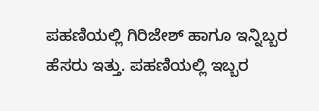ಪಹಣಿಯಲ್ಲಿ ಗಿರಿಜೇಶ್ ಹಾಗೂ ಇನ್ನಿಬ್ಬರ ಹೆಸರು ಇತ್ತು. ಪಹಣಿಯಲ್ಲಿ ಇಬ್ಬರ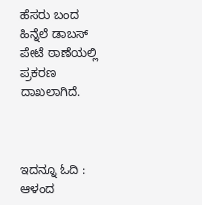ಹೆಸರು ಬಂದ ಹಿನ್ನೆಲೆ ಡಾಬಸ್ ಪೇಟೆ ಠಾಣೆಯಲ್ಲಿ ಪ್ರಕರಣ ದಾಖಲಾಗಿದೆ.



ಇದನ್ನೂ ಓದಿ : ಆಳಂದ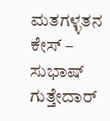ಮತಗಳ್ಳತನ ಕೇಸ್ – ಸುಭಾಷ್ ಗುತ್ತೇದಾರ್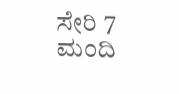ಸೇರಿ 7 ಮಂದಿ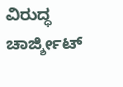ವಿರುದ್ಧ ಚಾರ್ಜ್ಶೀಟ್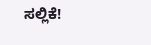ಸಲ್ಲಿಕೆ!